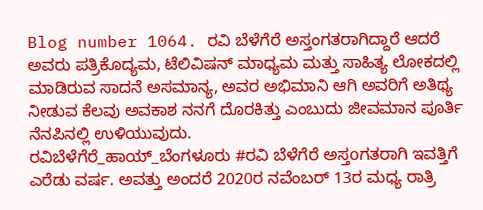Blog number 1064. ರವಿ ಬೆಳೆಗೆರೆ ಅಸ್ತಂಗತರಾಗಿದ್ದಾರೆ ಆದರೆ ಅವರು ಪತ್ರಿಕೊದ್ಯಮ, ಟೆಲಿವಿಷನ್ ಮಾಧ್ಯಮ ಮತ್ತು ಸಾಹಿತ್ಯ ಲೋಕದಲ್ಲಿ ಮಾಡಿರುವ ಸಾದನೆ ಅಸಮಾನ್ಯ, ಅವರ ಅಭಿಮಾನಿ ಆಗಿ ಅವರಿಗೆ ಅತಿಥ್ಯ ನೀಡುವ ಕೆಲವು ಅವಕಾಶ ನನಗೆ ದೊರಕಿತ್ತು ಎಂಬುದು ಜೀವಮಾನ ಪೂರ್ತಿ ನೆನಪಿನಲ್ಲಿ ಉಳಿಯುವುದು.
ರವಿಬೆಳೆಗೆರೆ_ಹಾಯ್_ಬೆಂಗಳೂರು #ರವಿ ಬೆಳೆಗೆರೆ ಅಸ್ತoಗತರಾಗಿ ಇವತ್ತಿಗೆ ಎರೆಡು ವರ್ಷ. ಅವತ್ತು ಅಂದರೆ 2020ರ ನವೆಂಬರ್ 13ರ ಮಧ್ಯ ರಾತ್ರಿ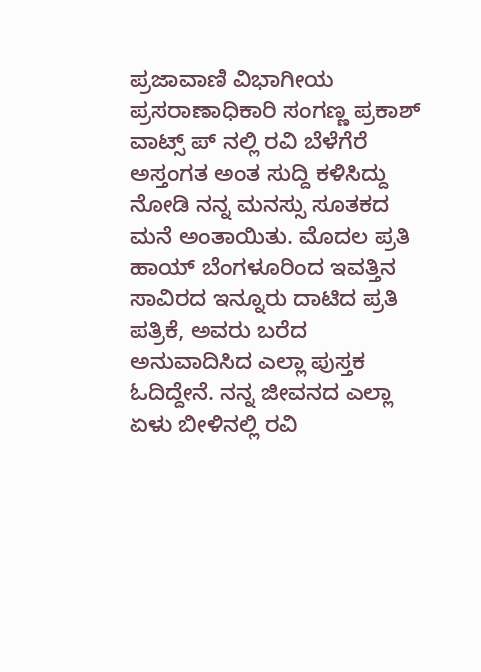ಪ್ರಜಾವಾಣಿ ವಿಭಾಗೀಯ ಪ್ರಸರಾಣಾಧಿಕಾರಿ ಸಂಗಣ್ಣ ಪ್ರಕಾಶ್ ವಾಟ್ಸ್ ಪ್ ನಲ್ಲಿ ರವಿ ಬೆಳೆಗೆರೆ ಅಸ್ತಂಗತ ಅಂತ ಸುದ್ದಿ ಕಳಿಸಿದ್ದು ನೋಡಿ ನನ್ನ ಮನಸ್ಸು ಸೂತಕದ ಮನೆ ಅಂತಾಯಿತು. ಮೊದಲ ಪ್ರತಿ ಹಾಯ್ ಬೆಂಗಳೂರಿಂದ ಇವತ್ತಿನ ಸಾವಿರದ ಇನ್ನೂರು ದಾಟಿದ ಪ್ರತಿ ಪತ್ರಿಕೆ, ಅವರು ಬರೆದ ಅನುವಾದಿಸಿದ ಎಲ್ಲಾ ಪುಸ್ತಕ ಓದಿದ್ದೇನೆ. ನನ್ನ ಜೀವನದ ಎಲ್ಲಾ ಏಳು ಬೀಳಿನಲ್ಲಿ ರವಿ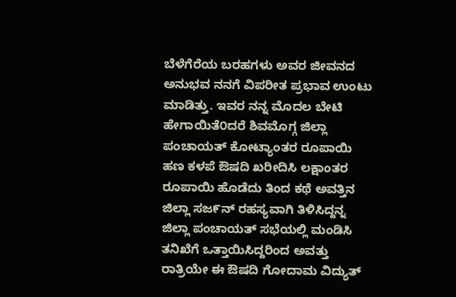ಬೆಳೆಗೆರೆಯ ಬರಹಗಳು ಅವರ ಜೀವನದ ಅನುಭವ ನನಗೆ ವಿಪರೀತ ಪ್ರಭಾವ ಉಂಟು ಮಾಡಿತ್ತು. ಇವರ ನನ್ನ ಮೊದಲ ಬೇಟಿ ಹೇಗಾಯಿತೆ೦ದರೆ ಶಿವಮೊಗ್ಗ ಜಿಲ್ಲಾ ಪಂಚಾಯತ್ ಕೋಟ್ಯಾಂತರ ರೂಪಾಯಿ ಹಣ ಕಳಪೆ ಔಷದಿ ಖರೀದಿಸಿ ಲಕ್ಷಾಂತರ ರೂಪಾಯಿ ಹೊಡೆದು ತಿಂದ ಕಥೆ ಅವತ್ತಿನ ಜಿಲ್ಲಾ ಸಜ೯ನ್ ರಹಸ್ಯವಾಗಿ ತಿಳಿಸಿದ್ದನ್ನ ಜಿಲ್ಲಾ ಪಂಚಾಯತ್ ಸಭೆಯಲ್ಲಿ ಮಂಡಿಸಿ ತನಿಖೆಗೆ ಒತ್ತಾಯಿಸಿದ್ದರಿಂದ ಅವತ್ತು ರಾತ್ರಿಯೇ ಈ ಔಷದಿ ಗೋದಾಮ ವಿದ್ಯುತ್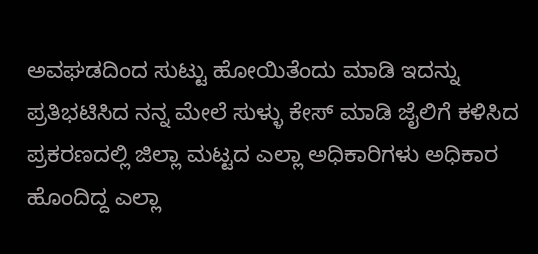ಅವಘಡದಿಂದ ಸುಟ್ಟು ಹೋಯಿತೆಂದು ಮಾಡಿ ಇದನ್ನು ಪ್ರತಿಭಟಿಸಿದ ನನ್ನ ಮೇಲೆ ಸುಳ್ಳು ಕೇಸ್ ಮಾಡಿ ಜೈಲಿಗೆ ಕಳಿಸಿದ ಪ್ರಕರಣದಲ್ಲಿ ಜಿಲ್ಲಾ ಮಟ್ಟದ ಎಲ್ಲಾ ಅಧಿಕಾರಿಗಳು ಅಧಿಕಾರ ಹೊಂದಿದ್ದ ಎಲ್ಲಾ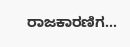ರಾಜಕಾರಣಿಗ...